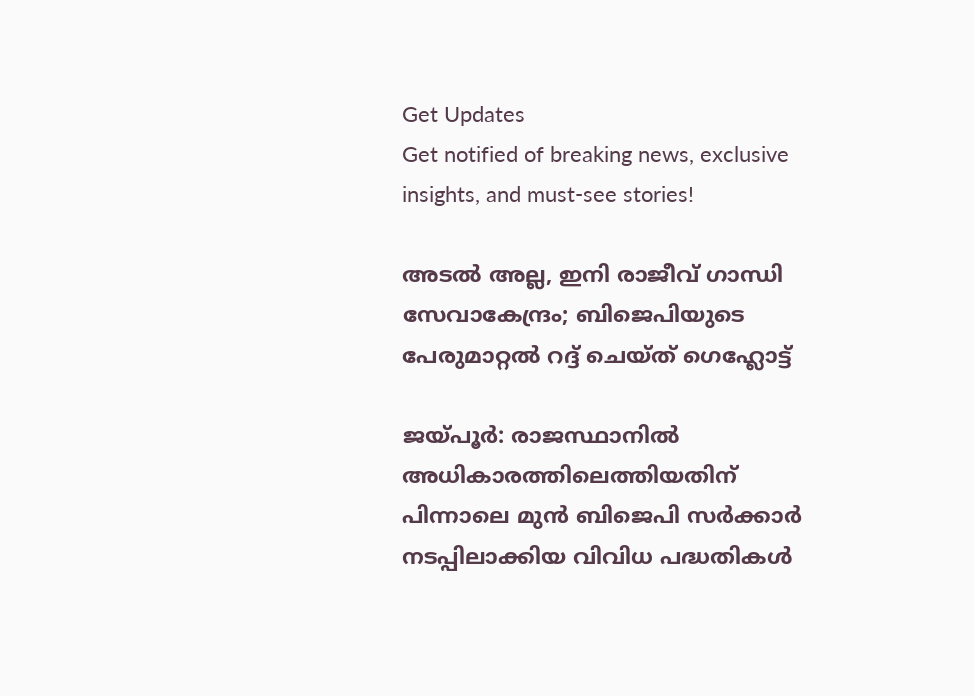Get Updates
Get notified of breaking news, exclusive insights, and must-see stories!

അടല്‍ അല്ല, ഇനി രാജീവ് ഗാന്ധി സേവാകേന്ദ്രം; ബിജെപിയുടെ പേരുമാറ്റല്‍ റദ്ദ് ചെയ്ത് ഗെഹ്ലോട്ട്

ജയ്പൂര്‍: രാജസ്ഥാനില്‍ അധികാരത്തിലെത്തിയതിന് പിന്നാലെ മുന്‍ ബിജെപി സര്‍ക്കാര്‍ നടപ്പിലാക്കിയ വിവിധ പദ്ധതികള്‍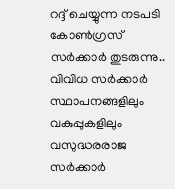റദ്ദ് ചെയ്യുന്ന നടപടി കോണ്‍ഗ്രസ് സർക്കാർ തുടരുന്നു.. വിവിധ സര്‍ക്കാര്‍ സ്ഥാപനങ്ങളിലും വകുപ്പുകളിലും വസുദ്ധരരാജ സര്‍ക്കാര്‍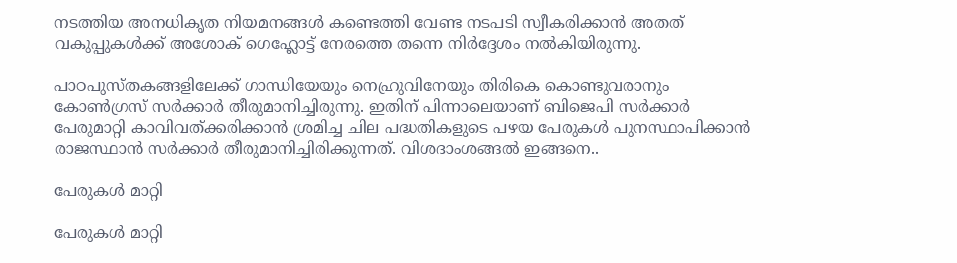നടത്തിയ അനധികൃത നിയമനങ്ങള്‍ കണ്ടെത്തി വേണ്ട നടപടി സ്വീകരിക്കാന്‍ അതത് വകുപ്പുകള്‍ക്ക് അശോക് ഗെഹ്ലോട്ട് നേരത്തെ തന്നെ നിര്‍ദ്ദേശം നല്‍കിയിരുന്നു.

പാഠപുസ്തകങ്ങളിലേക്ക് ഗാന്ധിയേയും നെഹ്രുവിനേയും തിരികെ കൊണ്ടുവരാനും കോണ്‍ഗ്രസ് സര്‍ക്കാര്‍ തീരുമാനിച്ചിരുന്നു. ഇതിന് പിന്നാലെയാണ് ബിജെപി സര്‍ക്കാര്‍ പേരുമാറ്റി കാവിവത്ക്കരിക്കാന്‍ ശ്രമിച്ച ചില പദ്ധതികളുടെ പഴയ പേരുകള്‍ പുനസ്ഥാപിക്കാന്‍ രാജസ്ഥാന്‍ സര്‍ക്കാര്‍ തീരുമാനിച്ചിരിക്കുന്നത്. വിശദാംശങ്ങല്‍ ഇങ്ങനെ..

പേരുകള്‍ മാറ്റി

പേരുകള്‍ മാറ്റി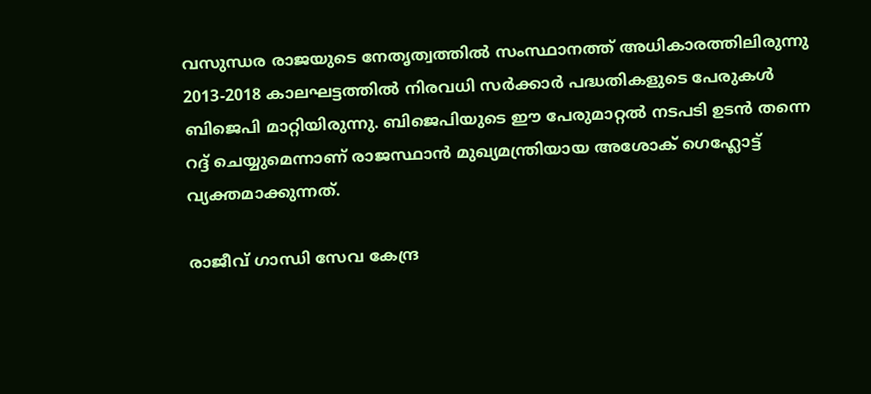വസുന്ധര രാജയുടെ നേതൃത്വത്തില്‍ സംസ്ഥാനത്ത് അധികാരത്തിലിരുന്നു 2013-2018 കാലഘട്ടത്തില്‍ നിരവധി സര്‍ക്കാര്‍ പദ്ധതികളുടെ പേരുകള്‍ ബിജെപി മാറ്റിയിരുന്നു. ബിജെപിയുടെ ഈ പേരുമാറ്റല്‍ നടപടി ഉടന്‍ തന്നെ റദ്ദ് ചെയ്യുമെന്നാണ് രാജസ്ഥാന്‍ മുഖ്യമന്ത്രിയായ അശോക് ഗെഹ്ലോട്ട് വ്യക്തമാക്കുന്നത്.

രാജീവ് ഗാന്ധി സേവ കേന്ദ്ര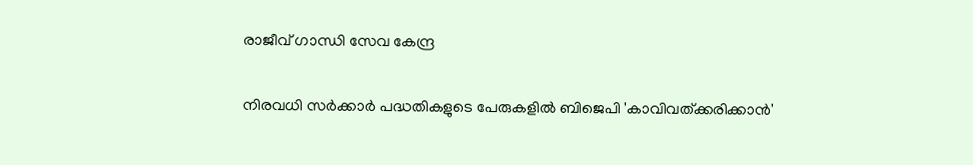രാജീവ് ഗാന്ധി സേവ കേന്ദ്ര

നിരവധി സര്‍ക്കാര്‍ പദ്ധതികളുടെ പേരുകളില്‍ ബിജെപി 'കാവിവത്ക്കരിക്കാന്‍'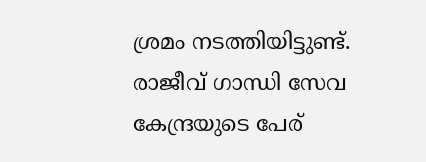ശ്രമം നടത്തിയിട്ടുണ്ട്. രാജീവ് ഗാന്ധി സേവ കേന്ദ്രയുടെ പേര്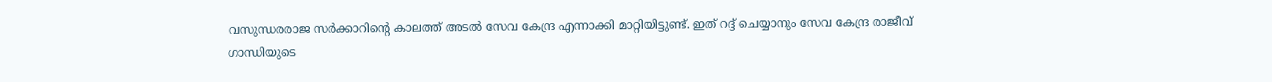വസുന്ധരരാജ സര്‍ക്കാറിന്റെ കാലത്ത് അടല്‍ സേവ കേന്ദ്ര എന്നാക്കി മാറ്റിയിട്ടുണ്ട്. ഇത് റദ്ദ് ചെയ്യാനും സേവ കേന്ദ്ര രാജീവ് ഗാന്ധിയുടെ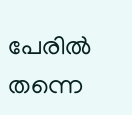പേരില്‍ തന്നെ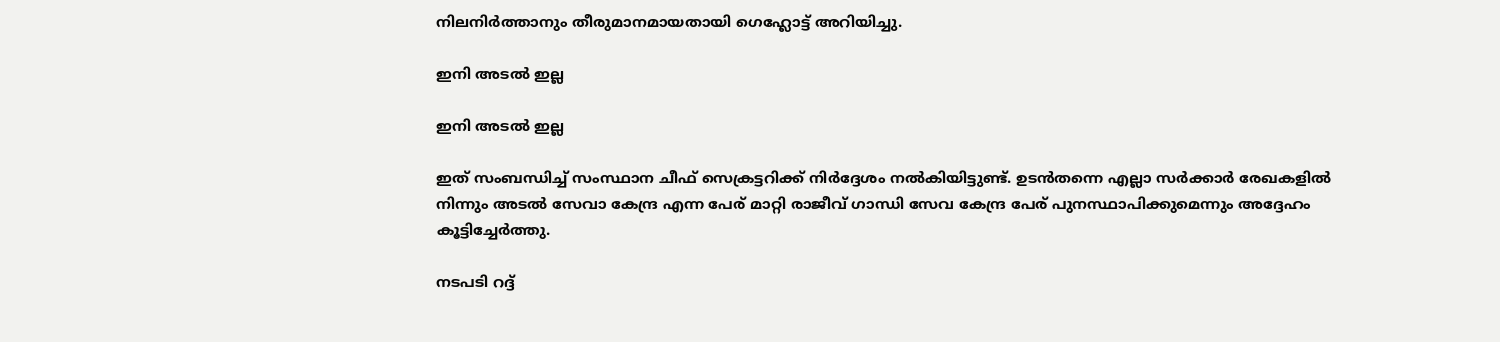നിലനിര്‍ത്താനും തീരുമാനമായതായി ഗെഹ്ലോട്ട് അറിയിച്ചു.

ഇനി അടല്‍ ഇല്ല

ഇനി അടല്‍ ഇല്ല

ഇത് സംബന്ധിച്ച് സംസ്ഥാന ചീഫ് സെക്രട്ടറിക്ക് നിര്‍ദ്ദേശം നല്‍കിയിട്ടുണ്ട്. ഉടന്‍തന്നെ എല്ലാ സര്‍ക്കാര്‍ രേഖകളില്‍ നിന്നും അടല്‍ സേവാ കേന്ദ്ര എന്ന പേര് മാറ്റി രാജീവ് ഗാന്ധി സേവ കേന്ദ്ര പേര് പുനസ്ഥാപിക്കുമെന്നും അദ്ദേഹം കൂട്ടിച്ചേര്‍ത്തു.

നടപടി റദ്ദ്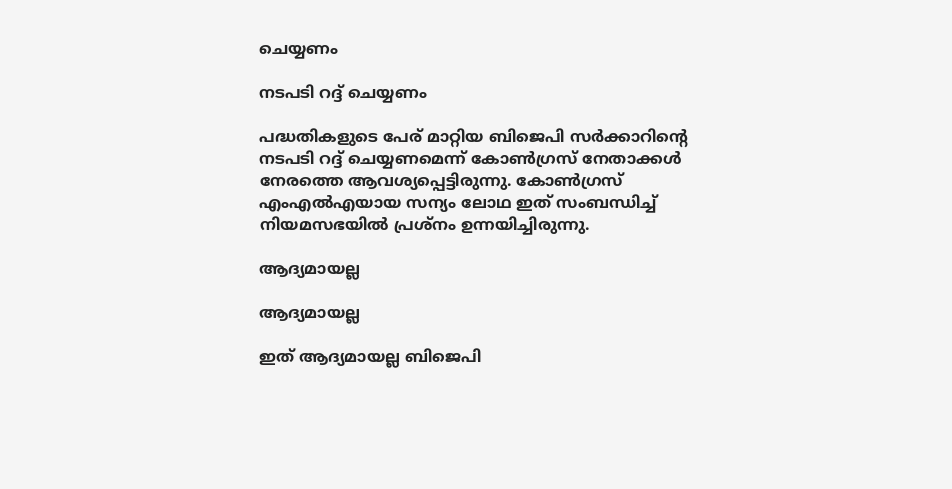ചെയ്യണം

നടപടി റദ്ദ് ചെയ്യണം

പദ്ധതികളുടെ പേര് മാറ്റിയ ബിജെപി സര്‍ക്കാറിന്റെ നടപടി റദ്ദ് ചെയ്യണമെന്ന് കോണ്‍ഗ്രസ് നേതാക്കള്‍ നേരത്തെ ആവശ്യപ്പെട്ടിരുന്നു. കോണ്‍ഗ്രസ് എംഎല്‍എയായ സന്യം ലോഥ ഇത് സംബന്ധിച്ച് നിയമസഭയില്‍ പ്രശ്‌നം ഉന്നയിച്ചിരുന്നു.

ആദ്യമായല്ല

ആദ്യമായല്ല

ഇത് ആദ്യമായല്ല ബിജെപി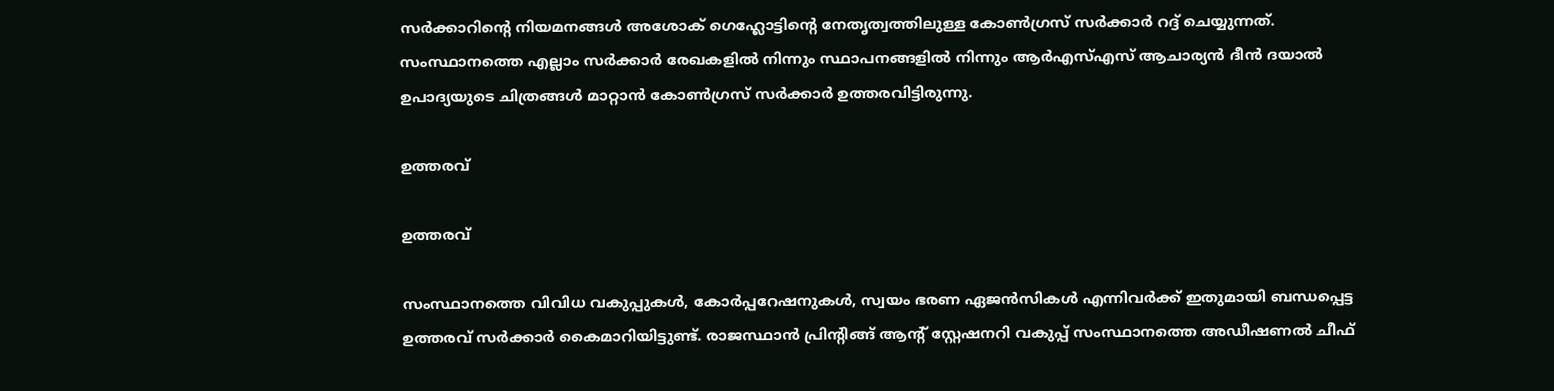സര്‍ക്കാറിന്റെ നിയമനങ്ങള്‍ അശോക് ഗെഹ്ലോട്ടിന്റെ നേതൃത്വത്തിലുള്ള കോണ്‍ഗ്രസ് സര്‍ക്കാര്‍ റദ്ദ് ചെയ്യുന്നത്. സംസ്ഥാനത്തെ എല്ലാം സര്‍ക്കാര്‍ രേഖകളില്‍ നിന്നും സ്ഥാപനങ്ങളില്‍ നിന്നും ആര്‍എസ്എസ് ആചാര്യന്‍ ദീന്‍ ദയാല്‍ ഉപാദ്യയുടെ ചിത്രങ്ങള്‍ മാറ്റാന്‍ കോണ്‍ഗ്രസ് സര്‍ക്കാര്‍ ഉത്തരവിട്ടിരുന്നു.

ഉത്തരവ്

ഉത്തരവ്

സംസ്ഥാനത്തെ വിവിധ വകുപ്പുകള്‍, കോര്‍പ്പറേഷനുകള്‍, സ്വയം ഭരണ ഏജന്‍സികള്‍ എന്നിവര്‍ക്ക് ഇതുമായി ബന്ധപ്പെട്ട ഉത്തരവ് സര്‍ക്കാര്‍ കൈമാറിയിട്ടുണ്ട്. രാജസ്ഥാന്‍ പ്രിന്റിങ്ങ് ആന്റ് സ്റ്റേഷനറി വകുപ്പ് സംസ്ഥാനത്തെ അഡീഷണല്‍ ചീഫ്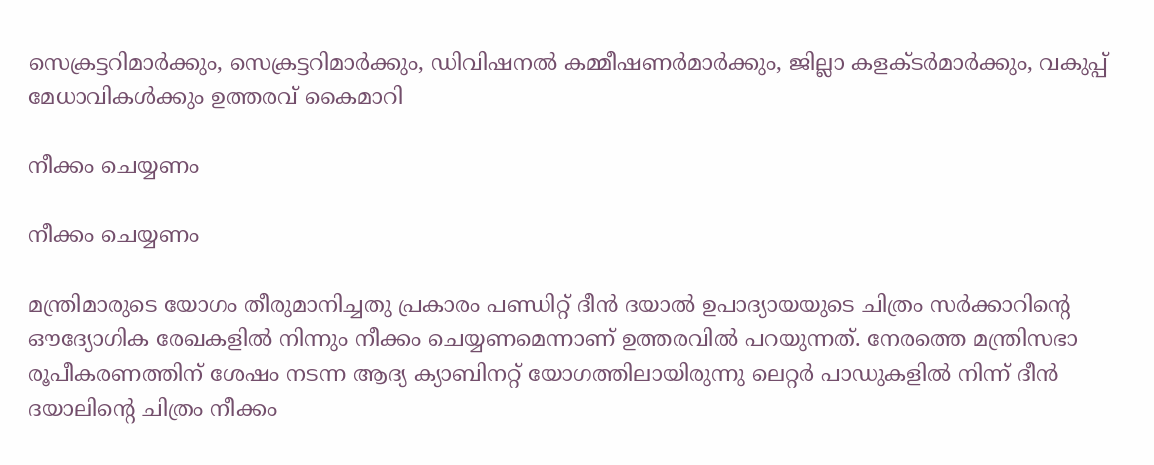സെക്രട്ടറിമാര്‍ക്കും, സെക്രട്ടറിമാര്‍ക്കും, ഡിവിഷനല്‍ കമ്മീഷണര്‍മാര്‍ക്കും, ജില്ലാ കളക്ടര്‍മാര്‍ക്കും, വകുപ്പ് മേധാവികള്‍ക്കും ഉത്തരവ് കൈമാറി

നീക്കം ചെയ്യണം

നീക്കം ചെയ്യണം

മന്ത്രിമാരുടെ യോഗം തീരുമാനിച്ചതു പ്രകാരം പണ്ഡിറ്റ് ദീന്‍ ദയാല്‍ ഉപാദ്യായയുടെ ചിത്രം സര്‍ക്കാറിന്റെ ഔദ്യോഗിക രേഖകളില്‍ നിന്നും നീക്കം ചെയ്യണമെന്നാണ് ഉത്തരവില്‍ പറയുന്നത്. നേരത്തെ മന്ത്രിസഭാ രൂപീകരണത്തിന് ശേഷം നടന്ന ആദ്യ ക്യാബിനറ്റ് യോഗത്തിലായിരുന്നു ലെറ്റര്‍ പാഡുകളില്‍ നിന്ന് ദീന്‍ ദയാലിന്റെ ചിത്രം നീക്കം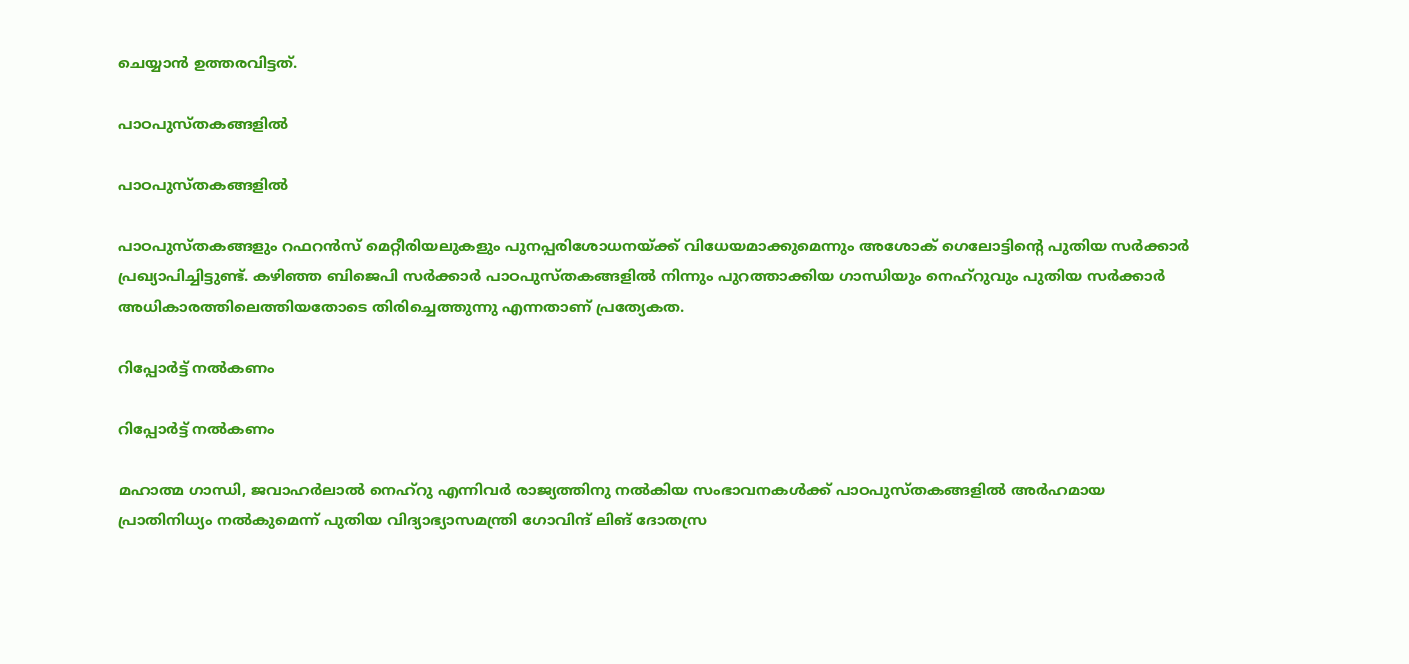ചെയ്യാന്‍ ഉത്തരവിട്ടത്.

പാഠപുസ്തകങ്ങളില്‍

പാഠപുസ്തകങ്ങളില്‍

പാഠപുസ്തകങ്ങളും റഫറന്‍സ് മെറ്റീരിയലുകളും പുനപ്പരിശോധനയ്ക്ക് വിധേയമാക്കുമെന്നും അശോക് ഗെലോട്ടിന്റെ പുതിയ സര്‍ക്കാര്‍ പ്രഖ്യാപിച്ചിട്ടുണ്ട്. കഴിഞ്ഞ ബിജെപി സര്‍ക്കാര്‍ പാഠപുസ്തകങ്ങളില്‍ നിന്നും പുറത്താക്കിയ ഗാന്ധിയും നെഹ്റുവും പുതിയ സര്‍ക്കാര്‍ അധികാരത്തിലെത്തിയതോടെ തിരിച്ചെത്തുന്നു എന്നതാണ് പ്രത്യേകത.

റിപ്പോര്‍ട്ട് നല്‍കണം

റിപ്പോര്‍ട്ട് നല്‍കണം

മഹാത്മ ഗാന്ധി, ജവാഹര്‍ലാല്‍ നെഹ്റു എന്നിവര്‍ രാജ്യത്തിനു നല്‍കിയ സംഭാവനകള്‍ക്ക് പാഠപുസ്തകങ്ങളില്‍ അര്‍ഹമായ പ്രാതിനിധ്യം നല്‍കുമെന്ന് പുതിയ വിദ്യാഭ്യാസമന്ത്രി ഗോവിന്ദ് ലിങ് ദോതസ്ര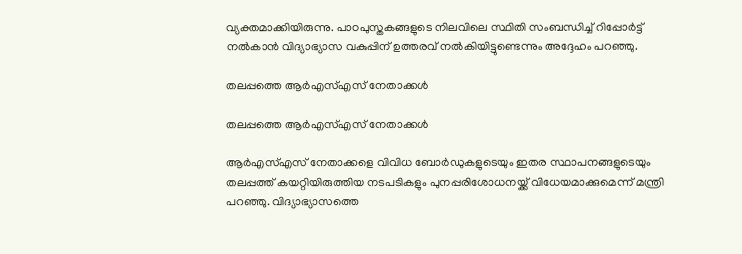വ്യക്തമാക്കിയിരുന്നു. പാഠപുസ്തകങ്ങളുടെ നിലവിലെ സ്ഥിതി സംബന്ധിച്ച് റിപ്പോര്‍ട്ട് നല്‍കാന്‍ വിദ്യാഭ്യാസ വകുപ്പിന് ഉത്തരവ് നല്‍കിയിട്ടുണ്ടെന്നും അദ്ദേഹം പറഞ്ഞു.

തലപ്പത്തെ ആര്‍എസ്എസ് നേതാക്കള്‍

തലപ്പത്തെ ആര്‍എസ്എസ് നേതാക്കള്‍

ആര്‍എസ്എസ് നേതാക്കളെ വിവിധ ബോര്‍ഡുകളുടെയും ഇതര സ്ഥാപനങ്ങളുടെയും തലപ്പത്ത് കയറ്റിയിരുത്തിയ നടപടികളും പുനപ്പരിശോധനയ്ക്ക് വിധേയമാക്കുമെന്ന് മന്ത്രി പറഞ്ഞു. വിദ്യാഭ്യാസത്തെ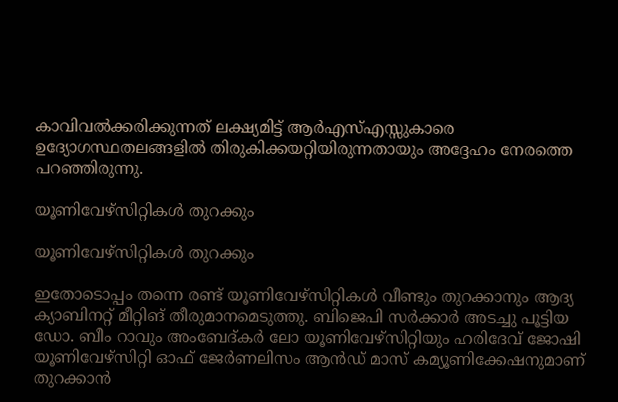കാവിവല്‍ക്കരിക്കുന്നത് ലക്ഷ്യമിട്ട് ആര്‍എസ്എസ്സുകാരെ ഉദ്യോഗസ്ഥതലങ്ങളില്‍ തിരുകിക്കയറ്റിയിരുന്നതായും അദ്ദേഹം നേരത്തെ പറഞ്ഞിരുന്നു.

യൂണിവേഴ്സിറ്റികള്‍ തുറക്കും

യൂണിവേഴ്സിറ്റികള്‍ തുറക്കും

ഇതോടൊപ്പം തന്നെ രണ്ട് യൂണിവേഴ്സിറ്റികള്‍ വീണ്ടും തുറക്കാനും ആദ്യ ക്യാബിനറ്റ് മീറ്റിങ് തീരുമാനമെടുത്തു. ബിജെപി സര്‍ക്കാര്‍ അടച്ചു പൂട്ടിയ ഡോ. ബീം റാവും അംബേദ്കര്‍ ലോ യൂണിവേഴ്സിറ്റിയും ഹരിദേവ് ജോഷി യൂണിവേഴ്സിറ്റി ഓഫ് ജേര്‍ണലിസം ആന്‍ഡ് മാസ് കമ്യൂണിക്കേഷനുമാണ് തുറക്കാന്‍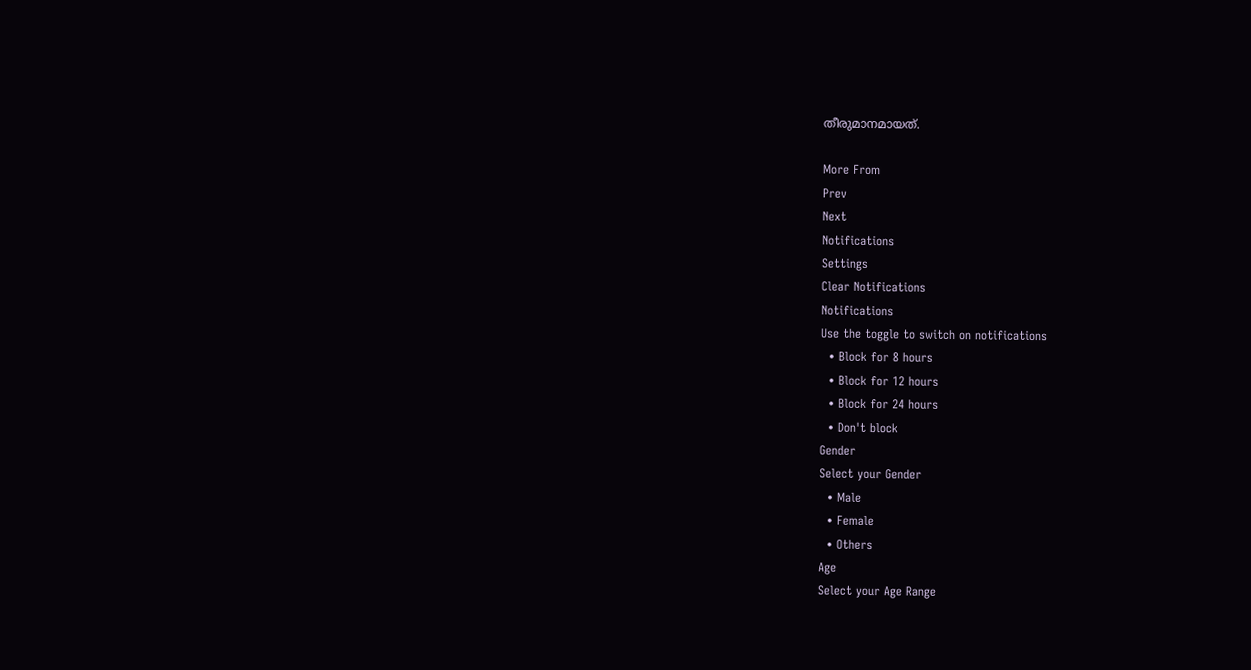തീരുമാനമായത്.

More From
Prev
Next
Notifications
Settings
Clear Notifications
Notifications
Use the toggle to switch on notifications
  • Block for 8 hours
  • Block for 12 hours
  • Block for 24 hours
  • Don't block
Gender
Select your Gender
  • Male
  • Female
  • Others
Age
Select your Age Range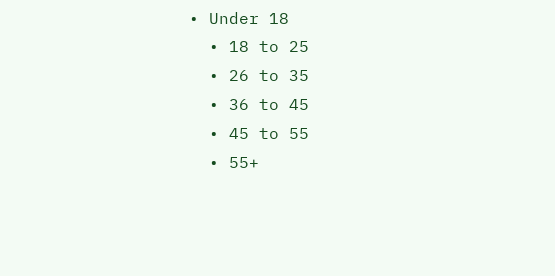• Under 18
  • 18 to 25
  • 26 to 35
  • 36 to 45
  • 45 to 55
  • 55+